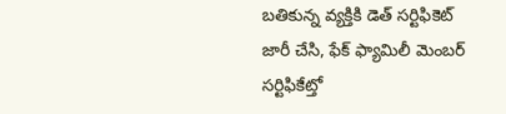బతికున్న వ్యక్తికి డెత్ సర్టిఫికెట్ జారీ చేసి, ఫేక్ ఫ్యామిలీ మెంబర్ సర్టిఫికేట్తో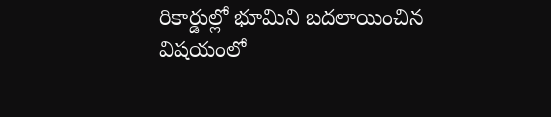రికార్డుల్లో భూమిని బదలాయించిన విషయంలో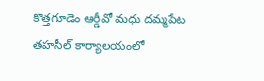కొత్తగూడెం ఆర్డీవో మధు దమ్మపేట తహసీల్ కార్యాలయంలో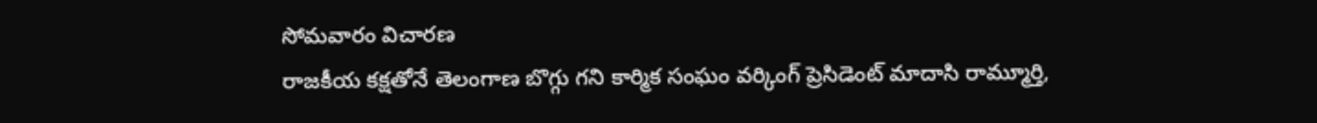సోమవారం విచారణ
రాజకీయ కక్షతోనే తెలంగాణ బొగ్గు గని కార్మిక సంఘం వర్కింగ్ ప్రెసిడెంట్ మాదాసి రామ్మూర్తి,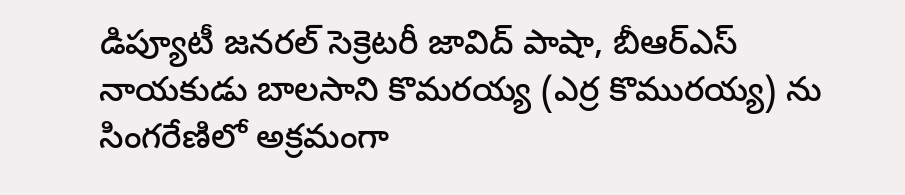డిప్యూటీ జనరల్ సెక్రెటరీ జావిద్ పాషా, బీఆర్ఎస్ నాయకుడు బాలసాని కొమరయ్య (ఎర్ర కొమురయ్య) ను సింగరేణిలో అక్రమంగా